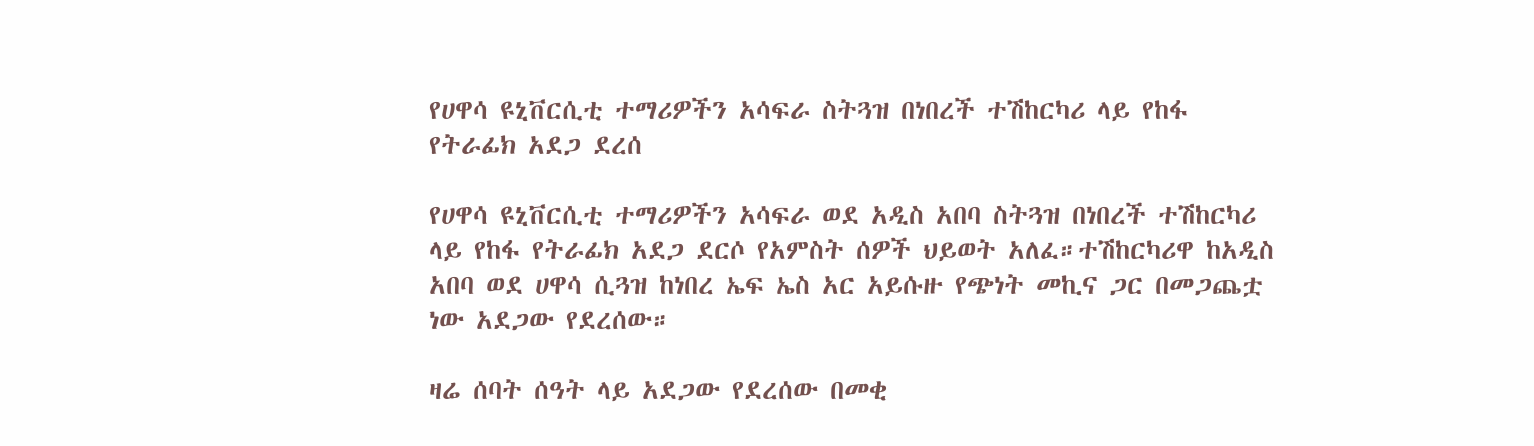የሀዋሳ ዩኒቨርሲቲ ተማሪዎችን አሳፍራ ስትጓዝ በነበረች ተሽከርካሪ ላይ የከፋ የትራፊክ አደጋ ደረሰ

የሀዋሳ ዩኒቨርሲቲ ተማሪዎችን አሳፍራ ወደ አዲስ አበባ ስትጓዝ በነበረች ተሽከርካሪ ላይ የከፋ የትራፊክ አደጋ ደርሶ የአምስት ሰዎች ህይወት አለፈ።ተሽከርካሪዋ ከአዲስ አበባ ወደ ሀዋሳ ሲጓዝ ከነበረ ኤፍ ኤስ አር አይሱዙ የጭነት መኪና ጋር በመጋጨቷ ነው አደጋው የደረሰው።

ዛሬ ሰባት ሰዓት ላይ አደጋው የደረሰው በመቂ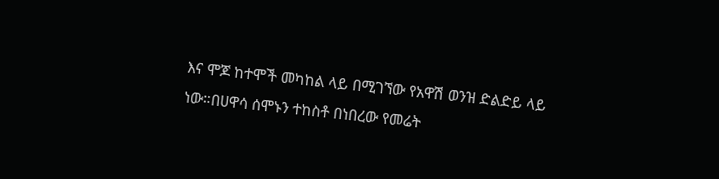እና ሞጆ ከተሞች መካከል ላይ በሚገኘው የአዋሽ ወንዝ ድልድይ ላይ ነው።በሀዋሳ ሰሞኑን ተከስቶ በነበረው የመሬት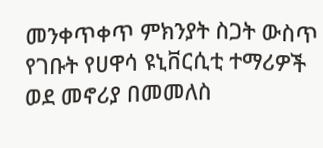መንቀጥቀጥ ምክንያት ስጋት ውስጥ የገቡት የሀዋሳ ዩኒቨርሲቲ ተማሪዎች ወደ መኖሪያ በመመለስ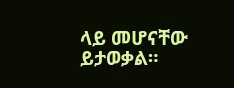ላይ መሆናቸው ይታወቃል።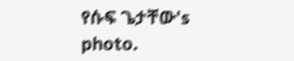የሱፍ ጌታቸው's photo.